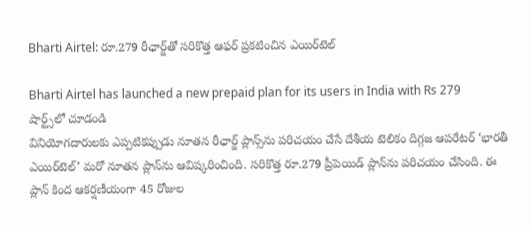Bharti Airtel: రూ.279 రీఛార్జ్‌తో సరికొత్త ఆఫర్ ప్రకటించిన ఎయిర్‌టెల్

Bharti Airtel has launched a new prepaid plan for its users in India with Rs 279
షార్ట్స్‌లో చూడండి
వినియోగదారులకు ఎప్పటికప్పుడు నూతన రీఛార్జ్ ప్లాన్స్‌ను పరిచయం చేసే దేశీయ టెలికం దిగ్గజ ఆపరేటర్ ‘భారతీ ఎయిర్‌టెల్’ మరో నూతన ప్లాన్‌ను ఆవిష్కరించింది. సరికొత్త రూ.279 ప్రీపెయిడ్ ప్లాన్‌ను పరిచయం చేసింది. ఈ ప్లాన్‌ కింద ఆకర్షణీయంగా 45 రోజుల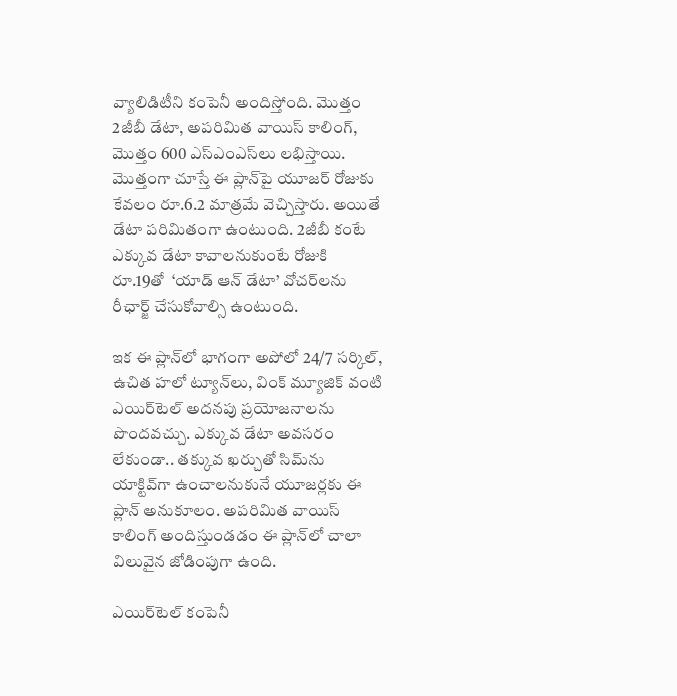వ్యాలిడిటీని కంపెనీ అందిస్తోంది. మొత్తం 2జీబీ డేటా, అపరిమిత వాయిస్ కాలింగ్, మొత్తం 600 ఎస్ఎంఎస్‌లు లభిస్తాయి. మొత్తంగా చూస్తే ఈ ప్లాన్‌పై యూజర్‌ రోజుకు కేవలం రూ.6.2 మాత్రమే వెచ్చిస్తారు. అయితే డేటా పరిమితంగా ఉంటుంది. 2జీబీ కంటే ఎక్కువ డేటా కావాలనుకుంటే రోజుకి రూ.19తో  ‘యాడ్ ఆన్ డేటా’ వోచర్‌లను రీఛార్జ్ చేసుకోవాల్సి ఉంటుంది.

ఇక ఈ ప్లాన్‌లో భాగంగా అపోలో 24/7 సర్కిల్, ఉచిత హలో ట్యూన్‌లు, వింక్ మ్యూజిక్ వంటి ఎయిర్‌టెల్ అదనపు ప్రయోజనాలను పొందవచ్చు. ఎక్కువ డేటా అవసరం లేకుండా.. తక్కువ ఖర్చుతో సిమ్‌ను యాక్టివ్‌గా ఉంచాలనుకునే యూజర్లకు ఈ ప్లాన్ అనుకూలం. అపరిమిత వాయిస్ కాలింగ్ అందిస్తుండడం ఈ ప్లాన్‌లో చాలా విలువైన జోడింపుగా ఉంది.

ఎయిర్‌టెల్ కంపెనీ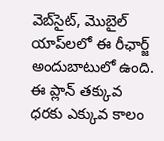వెబ్‌సైట్, మొబైల్ యాప్‌లలో ఈ రీఛార్జ్ అందుబాటులో ఉంది. ఈ ప్లాన్ తక్కువ ధరకు ఎక్కువ కాలం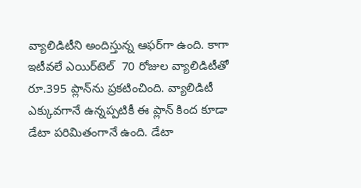వ్యాలిడిటీని అందిస్తున్న ఆఫర్‌గా ఉంది. కాగా ఇటీవలే ఎయిర్‌టెల్  70 రోజుల వ్యాలిడిటీతో రూ.395 ప్లాన్‌ను ప్రకటించింది. వ్యాలిడిటీ ఎక్కువగానే ఉన్నప్పటికీ ఈ ప్లాన్ కింద కూడా డేటా పరిమితంగానే ఉంది. డేటా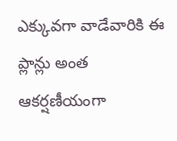ఎక్కువగా వాడేవారికి ఈ ప్లాన్లు అంత ఆకర్షణీయంగా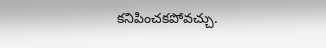కనిపించకపోవచ్చు.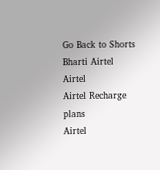Go Back to Shorts
Bharti Airtel
Airtel
Airtel Recharge plans
Airtel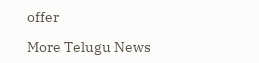offer

More Telugu News